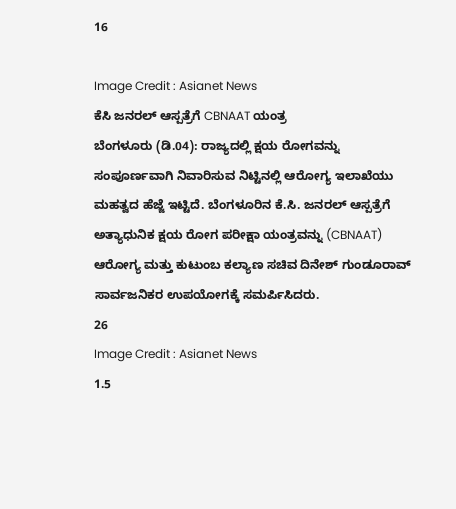16

Image Credit : Asianet News
ಕೆಸಿ ಜನರಲ್ ಆಸ್ಪತ್ರೆಗೆ CBNAAT ಯಂತ್ರ
ಬೆಂಗಳೂರು (ಡಿ.04): ರಾಜ್ಯದಲ್ಲಿ ಕ್ಷಯ ರೋಗವನ್ನು ಸಂಪೂರ್ಣವಾಗಿ ನಿವಾರಿಸುವ ನಿಟ್ಟಿನಲ್ಲಿ ಆರೋಗ್ಯ ಇಲಾಖೆಯು ಮಹತ್ವದ ಹೆಜ್ಜೆ ಇಟ್ಟಿದೆ. ಬೆಂಗಳೂರಿನ ಕೆ.ಸಿ. ಜನರಲ್ ಆಸ್ಪತ್ರೆಗೆ ಅತ್ಯಾಧುನಿಕ ಕ್ಷಯ ರೋಗ ಪರೀಕ್ಷಾ ಯಂತ್ರವನ್ನು (CBNAAT) ಆರೋಗ್ಯ ಮತ್ತು ಕುಟುಂಬ ಕಲ್ಯಾಣ ಸಚಿವ ದಿನೇಶ್ ಗುಂಡೂರಾವ್ ಸಾರ್ವಜನಿಕರ ಉಪಯೋಗಕ್ಕೆ ಸಮರ್ಪಿಸಿದರು.
26
Image Credit : Asianet News
1.5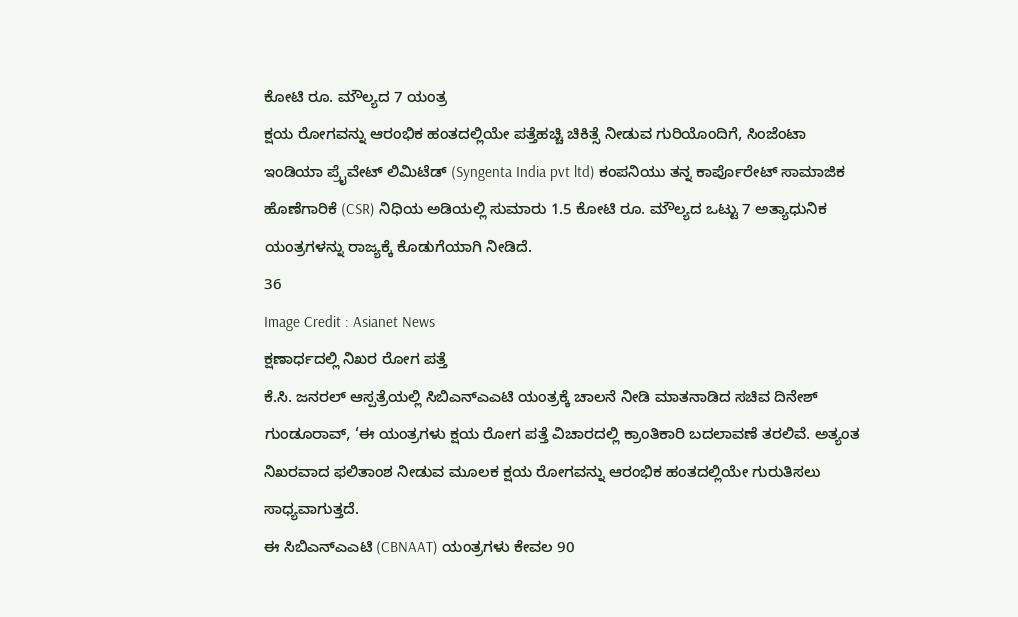ಕೋಟಿ ರೂ. ಮೌಲ್ಯದ 7 ಯಂತ್ರ
ಕ್ಷಯ ರೋಗವನ್ನು ಆರಂಭಿಕ ಹಂತದಲ್ಲಿಯೇ ಪತ್ತೆಹಚ್ಚಿ ಚಿಕಿತ್ಸೆ ನೀಡುವ ಗುರಿಯೊಂದಿಗೆ, ಸಿಂಜೆಂಟಾ ಇಂಡಿಯಾ ಪ್ರೈವೇಟ್ ಲಿಮಿಟೆಡ್ (Syngenta India pvt ltd) ಕಂಪನಿಯು ತನ್ನ ಕಾರ್ಪೊರೇಟ್ ಸಾಮಾಜಿಕ ಹೊಣೆಗಾರಿಕೆ (CSR) ನಿಧಿಯ ಅಡಿಯಲ್ಲಿ ಸುಮಾರು 1.5 ಕೋಟಿ ರೂ. ಮೌಲ್ಯದ ಒಟ್ಟು 7 ಅತ್ಯಾಧುನಿಕ ಯಂತ್ರಗಳನ್ನು ರಾಜ್ಯಕ್ಕೆ ಕೊಡುಗೆಯಾಗಿ ನೀಡಿದೆ.
36
Image Credit : Asianet News
ಕ್ಷಣಾರ್ಧದಲ್ಲಿ ನಿಖರ ರೋಗ ಪತ್ತೆ
ಕೆ.ಸಿ. ಜನರಲ್ ಆಸ್ಪತ್ರೆಯಲ್ಲಿ ಸಿಬಿಎನ್ಎಎಟಿ ಯಂತ್ರಕ್ಕೆ ಚಾಲನೆ ನೀಡಿ ಮಾತನಾಡಿದ ಸಚಿವ ದಿನೇಶ್ ಗುಂಡೂರಾವ್, ‘ಈ ಯಂತ್ರಗಳು ಕ್ಷಯ ರೋಗ ಪತ್ತೆ ವಿಚಾರದಲ್ಲಿ ಕ್ರಾಂತಿಕಾರಿ ಬದಲಾವಣೆ ತರಲಿವೆ. ಅತ್ಯಂತ ನಿಖರವಾದ ಫಲಿತಾಂಶ ನೀಡುವ ಮೂಲಕ ಕ್ಷಯ ರೋಗವನ್ನು ಆರಂಭಿಕ ಹಂತದಲ್ಲಿಯೇ ಗುರುತಿಸಲು ಸಾಧ್ಯವಾಗುತ್ತದೆ.
ಈ ಸಿಬಿಎನ್ಎಎಟಿ (CBNAAT) ಯಂತ್ರಗಳು ಕೇವಲ 90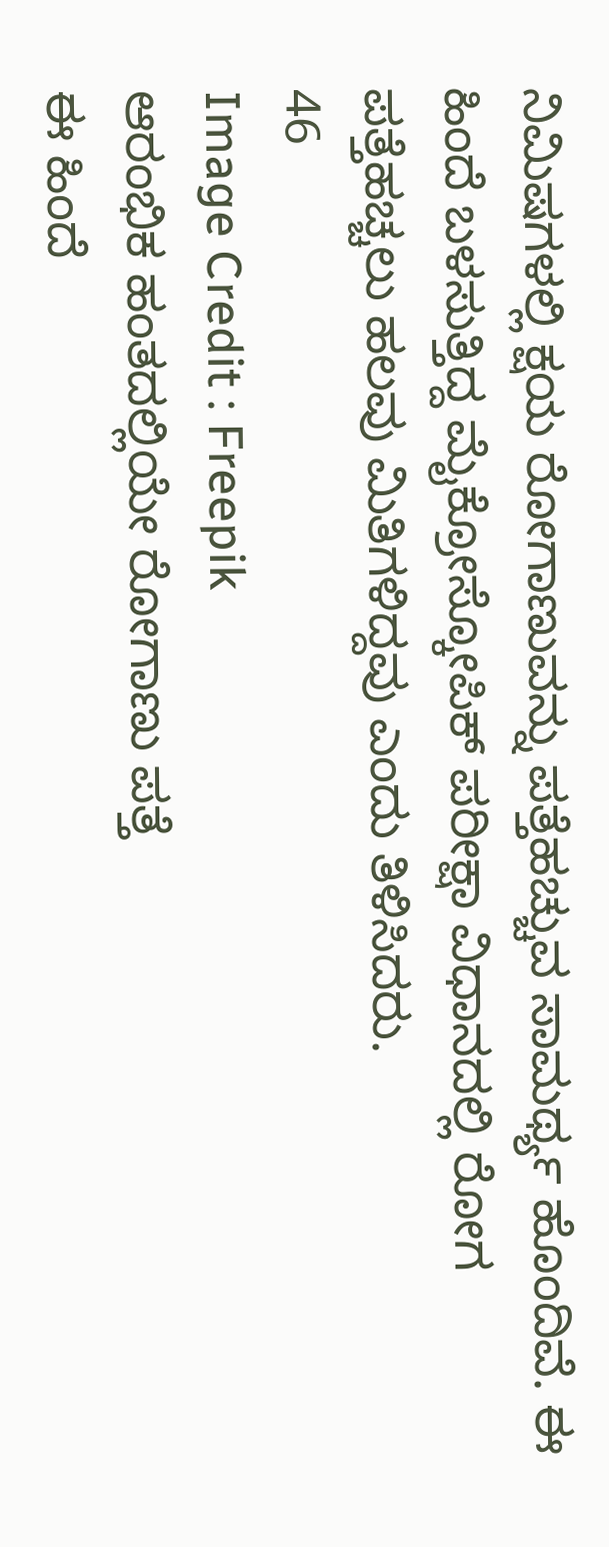ನಿಮಿಷಗಳಲ್ಲಿ ಕ್ಷಯ ರೋಗಾಣುವನ್ನು ಪತ್ತೆಹಚ್ಚುವ ಸಾಮರ್ಥ್ಯ ಹೊಂದಿವೆ. ಈ ಹಿಂದೆ ಬಳಸುತ್ತಿದ್ದ ಮೈಕ್ರೋಸ್ಕೋಪಿಕ್ ಪರೀಕ್ಷಾ ವಿಧಾನದಲ್ಲಿ ರೋಗ ಪತ್ತೆಹಚ್ಚಲು ಹಲವು ಮಿತಿಗಳಿದ್ದವು ಎಂದು ತಿಳಿಸಿದರು.
46
Image Credit : Freepik
ಆರಂಭಿಕ ಹಂತದಲ್ಲಿಯೇ ರೋಗಾಣು ಪತ್ತೆ
ಈ ಹಿಂದೆ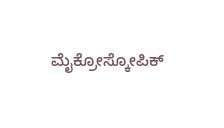ಮೈಕ್ರೋಸ್ಕೋಪಿಕ್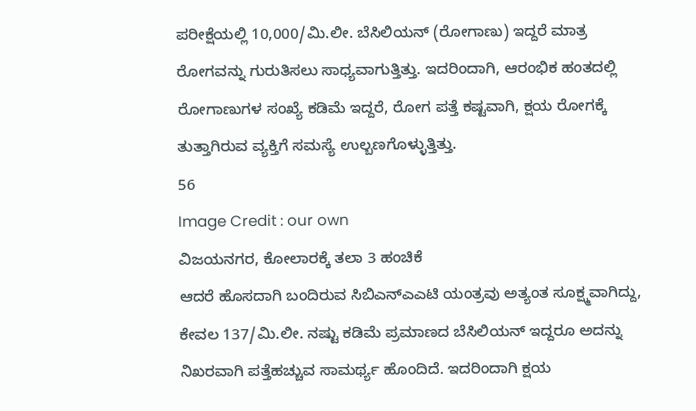ಪರೀಕ್ಷೆಯಲ್ಲಿ 10,000/ಮಿ.ಲೀ. ಬೆಸಿಲಿಯನ್ (ರೋಗಾಣು) ಇದ್ದರೆ ಮಾತ್ರ ರೋಗವನ್ನು ಗುರುತಿಸಲು ಸಾಧ್ಯವಾಗುತ್ತಿತ್ತು. ಇದರಿಂದಾಗಿ, ಆರಂಭಿಕ ಹಂತದಲ್ಲಿ ರೋಗಾಣುಗಳ ಸಂಖ್ಯೆ ಕಡಿಮೆ ಇದ್ದರೆ, ರೋಗ ಪತ್ತೆ ಕಷ್ಟವಾಗಿ, ಕ್ಷಯ ರೋಗಕ್ಕೆ ತುತ್ತಾಗಿರುವ ವ್ಯಕ್ತಿಗೆ ಸಮಸ್ಯೆ ಉಲ್ಬಣಗೊಳ್ಳುತ್ತಿತ್ತು.
56
Image Credit : our own
ವಿಜಯನಗರ, ಕೋಲಾರಕ್ಕೆ ತಲಾ 3 ಹಂಚಿಕೆ
ಆದರೆ ಹೊಸದಾಗಿ ಬಂದಿರುವ ಸಿಬಿಎನ್ಎಎಟಿ ಯಂತ್ರವು ಅತ್ಯಂತ ಸೂಕ್ಷ್ಮವಾಗಿದ್ದು, ಕೇವಲ 137/ಮಿ.ಲೀ. ನಷ್ಟು ಕಡಿಮೆ ಪ್ರಮಾಣದ ಬೆಸಿಲಿಯನ್ ಇದ್ದರೂ ಅದನ್ನು ನಿಖರವಾಗಿ ಪತ್ತೆಹಚ್ಚುವ ಸಾಮರ್ಥ್ಯ ಹೊಂದಿದೆ. ಇದರಿಂದಾಗಿ ಕ್ಷಯ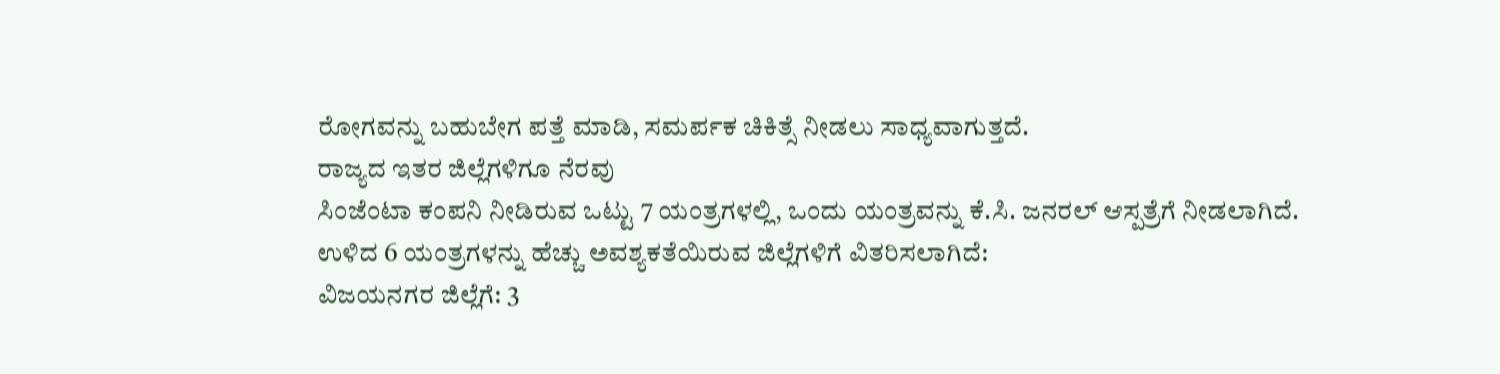ರೋಗವನ್ನು ಬಹುಬೇಗ ಪತ್ತೆ ಮಾಡಿ, ಸಮರ್ಪಕ ಚಿಕಿತ್ಸೆ ನೀಡಲು ಸಾಧ್ಯವಾಗುತ್ತದೆ.
ರಾಜ್ಯದ ಇತರ ಜಿಲ್ಲೆಗಳಿಗೂ ನೆರವು
ಸಿಂಜೆಂಟಾ ಕಂಪನಿ ನೀಡಿರುವ ಒಟ್ಟು 7 ಯಂತ್ರಗಳಲ್ಲಿ, ಒಂದು ಯಂತ್ರವನ್ನು ಕೆ.ಸಿ. ಜನರಲ್ ಆಸ್ಪತ್ರೆಗೆ ನೀಡಲಾಗಿದೆ. ಉಳಿದ 6 ಯಂತ್ರಗಳನ್ನು ಹೆಚ್ಚು ಅವಶ್ಯಕತೆಯಿರುವ ಜಿಲ್ಲೆಗಳಿಗೆ ವಿತರಿಸಲಾಗಿದೆ:
ವಿಜಯನಗರ ಜಿಲ್ಲೆಗೆ: 3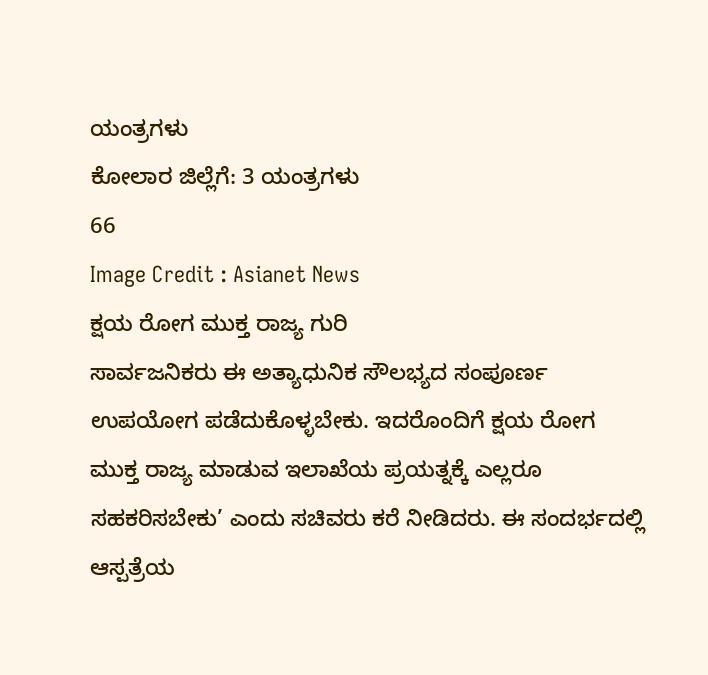ಯಂತ್ರಗಳು
ಕೋಲಾರ ಜಿಲ್ಲೆಗೆ: 3 ಯಂತ್ರಗಳು
66
Image Credit : Asianet News
ಕ್ಷಯ ರೋಗ ಮುಕ್ತ ರಾಜ್ಯ ಗುರಿ
ಸಾರ್ವಜನಿಕರು ಈ ಅತ್ಯಾಧುನಿಕ ಸೌಲಭ್ಯದ ಸಂಪೂರ್ಣ ಉಪಯೋಗ ಪಡೆದುಕೊಳ್ಳಬೇಕು. ಇದರೊಂದಿಗೆ ಕ್ಷಯ ರೋಗ ಮುಕ್ತ ರಾಜ್ಯ ಮಾಡುವ ಇಲಾಖೆಯ ಪ್ರಯತ್ನಕ್ಕೆ ಎಲ್ಲರೂ ಸಹಕರಿಸಬೇಕು’ ಎಂದು ಸಚಿವರು ಕರೆ ನೀಡಿದರು. ಈ ಸಂದರ್ಭದಲ್ಲಿ ಆಸ್ಪತ್ರೆಯ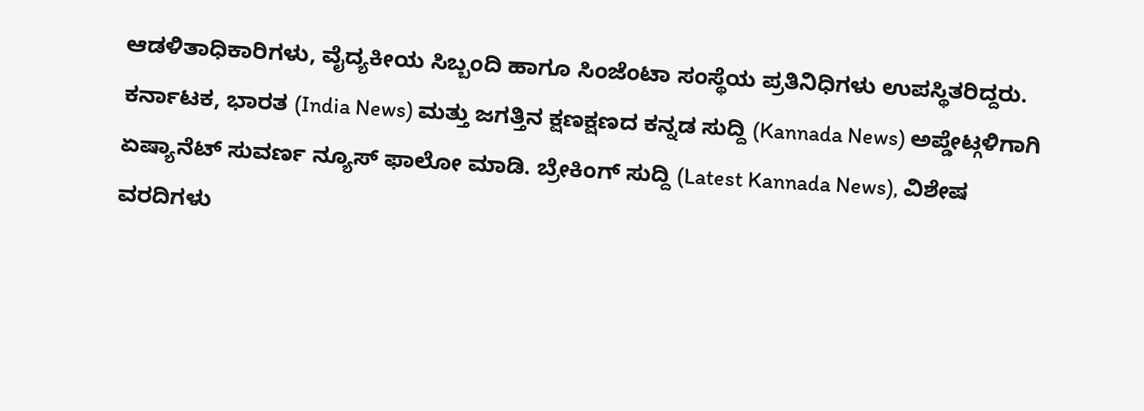ಆಡಳಿತಾಧಿಕಾರಿಗಳು, ವೈದ್ಯಕೀಯ ಸಿಬ್ಬಂದಿ ಹಾಗೂ ಸಿಂಜೆಂಟಾ ಸಂಸ್ಥೆಯ ಪ್ರತಿನಿಧಿಗಳು ಉಪಸ್ಥಿತರಿದ್ದರು.
ಕರ್ನಾಟಕ, ಭಾರತ (India News) ಮತ್ತು ಜಗತ್ತಿನ ಕ್ಷಣಕ್ಷಣದ ಕನ್ನಡ ಸುದ್ದಿ (Kannada News) ಅಪ್ಡೇಟ್ಗಳಿಗಾಗಿ ಏಷ್ಯಾನೆಟ್ ಸುವರ್ಣ ನ್ಯೂಸ್ ಫಾಲೋ ಮಾಡಿ. ಬ್ರೇಕಿಂಗ್ ಸುದ್ದಿ (Latest Kannada News), ವಿಶೇಷ ವರದಿಗಳು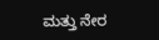ಮತ್ತು ನೇರ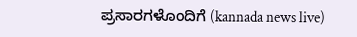ಪ್ರಸಾರಗಳೊಂದಿಗೆ (kannada news live)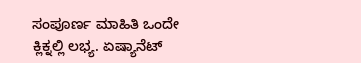ಸಂಪೂರ್ಣ ಮಾಹಿತಿ ಒಂದೇ ಕ್ಲಿಕ್ನಲ್ಲಿ ಲಭ್ಯ. ಏಷ್ಯಾನೆಟ್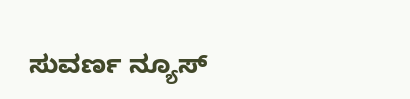ಸುವರ್ಣ ನ್ಯೂಸ್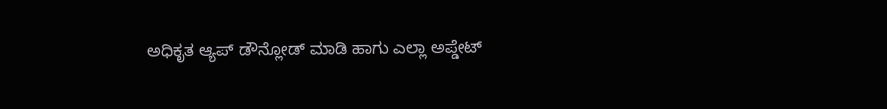ಅಧಿಕೃತ ಆ್ಯಪ್ ಡೌನ್ಲೋಡ್ ಮಾಡಿ ಹಾಗು ಎಲ್ಲಾ ಅಪ್ಡೇಟ್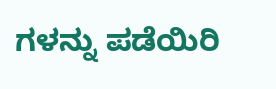ಗಳನ್ನು ಪಡೆಯಿರಿ